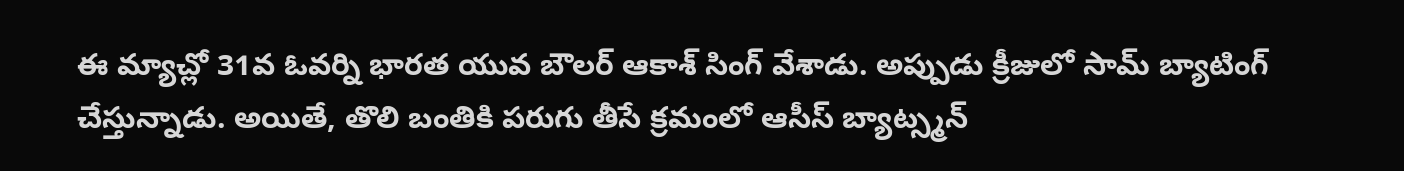ఈ మ్యాచ్లో 31వ ఓవర్ని భారత యువ బౌలర్ ఆకాశ్ సింగ్ వేశాడు. అప్పుడు క్రీజులో సామ్ బ్యాటింగ్ చేస్తున్నాడు. అయితే, తొలి బంతికి పరుగు తీసే క్రమంలో ఆసీస్ బ్యాట్స్మన్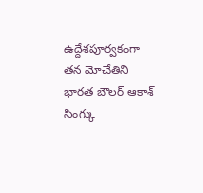ఉద్దేశపూర్వకంగా తన మోచేతిని భారత బౌలర్ ఆకాశ్ సింగ్కు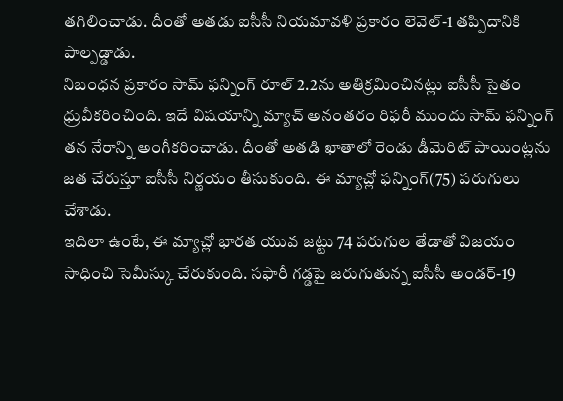తగిలించాడు. దీంతో అతడు ఐసీసీ నియమావళి ప్రకారం లెవెల్-1 తప్పిదానికి పాల్పడ్డాడు.
నిబంధన ప్రకారం సామ్ ఫన్నింగ్ రూల్ 2.2ను అతిక్రమించినట్లు ఐసీసీ సైతం ధ్రువీకరించింది. ఇదే విషయాన్ని మ్యాచ్ అనంతరం రిఫరీ ముందు సామ్ ఫన్నింగ్ తన నేరాన్ని అంగీకరించాడు. దీంతో అతడి ఖాతాలో రెండు డీమెరిట్ పాయింట్లను జత చేరుస్తూ ఐసీసీ నిర్ణయం తీసుకుంది. ఈ మ్యాచ్లో ఫన్నింగ్(75) పరుగులు చేశాడు.
ఇదిలా ఉంటే, ఈ మ్యాచ్లో భారత యువ జట్టు 74 పరుగుల తేడాతో విజయం సాధించి సెమీస్కు చేరుకుంది. సఫారీ గడ్డపై జరుగుతున్న ఐసీసీ అండర్-19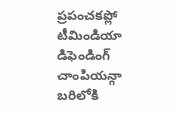ప్రపంచకప్లో టీమిండియా డిఫెండింగ్ చాంపియన్గా బరిలోకి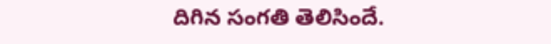దిగిన సంగతి తెలిసిందే.